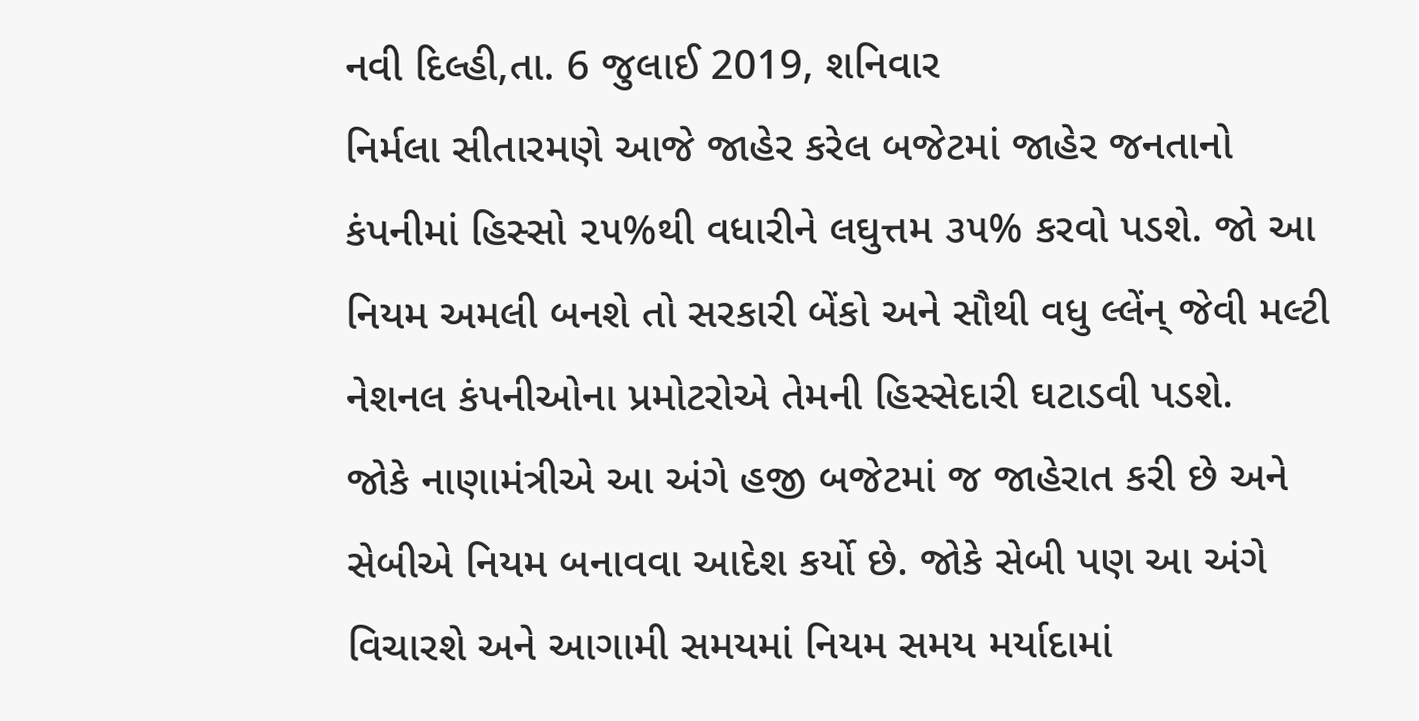નવી દિલ્હી,તા. 6 જુલાઈ 2019, શનિવાર
નિર્મલા સીતારમણે આજે જાહેર કરેલ બજેટમાં જાહેર જનતાનો કંપનીમાં હિસ્સો ૨૫%થી વધારીને લઘુત્તમ ૩૫% કરવો પડશે. જો આ નિયમ અમલી બનશે તો સરકારી બેંકો અને સૌથી વધુ લ્લેંન્ જેવી મલ્ટી નેશનલ કંપનીઓના પ્રમોટરોએ તેમની હિસ્સેદારી ઘટાડવી પડશે.
જોકે નાણામંત્રીએ આ અંગે હજી બજેટમાં જ જાહેરાત કરી છે અને સેબીએ નિયમ બનાવવા આદેશ કર્યો છે. જોકે સેબી પણ આ અંગે વિચારશે અને આગામી સમયમાં નિયમ સમય મર્યાદામાં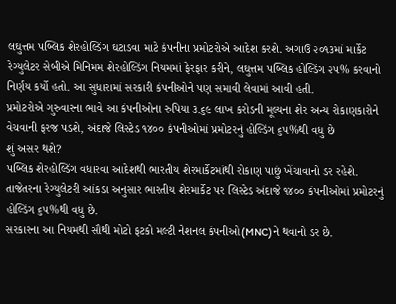લઘુત્તમ પબ્લિક શેરહોલ્ડિંગ ઘટાડવા માટે કંપનીના પ્રમોટરોએ આદેશ કરશે. અગાઉ ૨૦૧૩માં માર્કેટ રેગ્યુલેટર સેબીએ મિનિમમ શેરહોલ્ડિંગ નિયમમાં ફેરફાર કરીને, લઘુત્તમ પબ્લિક હોલ્ડિંગ ૨૫% કરવાનો નિર્ણય કર્યો હતો. આ સુધારામાં સરકારી કંપનીઓને પણ સમાવી લેવામાં આવી હતી.
પ્રમોટરોએ ગુરુવારના ભાવે આ કંપનીઓના રુપિયા ૩.૬૯ લાખ કરોડની મૂલ્યના શેર અન્ય રોકાણકારોને વેચવાની ફરજ પડશે, અંદાજે લિસ્ટેડ ૧૪૦૦ કંપનીઓમાં પ્રમોટરનું હોલ્ડિંગ ૬૫%થી વધુ છે
શું અસર થશે?
પબ્લિક શેરહોલ્ડિંગ વધારવા આદેશથી ભારતીય શેરમાર્કેટમાંથી રોકાણ પાછું ખેંચાવાનો ડર રહેશે. તાજેતરના રેગ્યુલેટરી આંકડા અનુસાર ભારતીય શેરમાર્કેટ પર લિસ્ટેડ અંદાજે ૧૪૦૦ કંપનીઓમાં પ્રમોટરનું હોલ્ડિંગ ૬૫%થી વધુ છે.
સરકારના આ નિયમથી સૌથી મોટો ફટકો મલ્ટી નેશનલ કંપનીઓ(MNC)ને થવાનો ડર છે.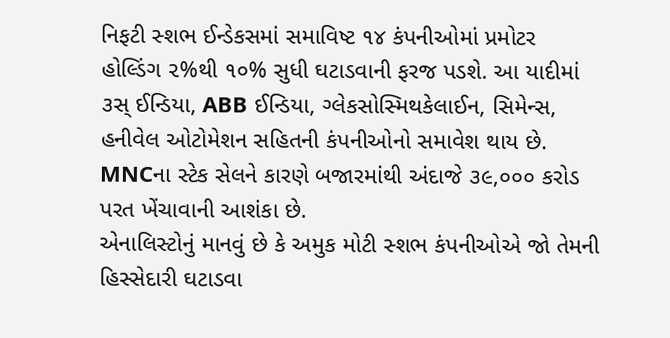નિફટી સ્શભ ઈન્ડેકસમાં સમાવિષ્ટ ૧૪ કંપનીઓમાં પ્રમોટર હોલ્ડિંગ ૨%થી ૧૦% સુધી ઘટાડવાની ફરજ પડશે. આ યાદીમાં ૩સ્ ઈન્ડિયા, ABB ઈન્ડિયા, ગ્લેકસોસ્મિથકેલાઈન, સિમેન્સ, હનીવેલ ઓટોમેશન સહિતની કંપનીઓનો સમાવેશ થાય છે. MNCના સ્ટેક સેલને કારણે બજારમાંથી અંદાજે ૩૯,૦૦૦ કરોડ પરત ખેંચાવાની આશંકા છે.
એનાલિસ્ટોનું માનવું છે કે અમુક મોટી સ્શભ કંપનીઓએ જો તેમની હિસ્સેદારી ઘટાડવા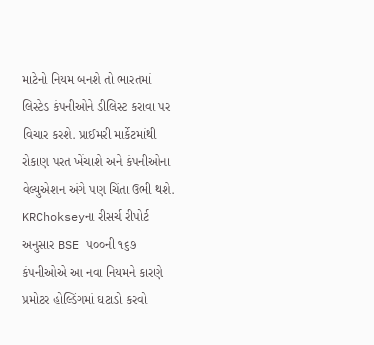માટેનો નિયમ બનશે તો ભારતમાં લિસ્ટેડ કંપનીઓને ડીલિસ્ટ કરાવા પર વિચાર કરશે. પ્રાઈમરી માર્કેટમાંથી રોકાણ પરત ખેંચાશે અને કંપનીઓના વેલ્યુએશન અંગે પણ ચિંતા ઉભી થશે. KRChokseyના રીસર્ચ રીપોર્ટ અનુસાર BSE ૫૦૦ની ૧૬૭ કંપનીઓએ આ નવા નિયમને કારણે પ્રમોટર હોલ્ડિંગમાં ઘટાડો કરવો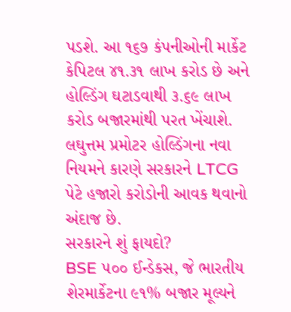પડશે. આ ૧૬૭ કંપનીઓની માર્કેટ કેપિટલ ૪૧.૩૧ લાખ કરોડ છે અને હોલ્ડિંગ ઘટાડવાથી ૩.૬૯ લાખ કરોડ બજારમાંથી પરત ખેંચાશે. લઘુત્તમ પ્રમોટર હોલ્ડિંગના નવા નિયમને કારણે સરકારને LTCG પેટે હજારો કરોડોની આવક થવાનો અંદાજ છે.
સરકારને શું ફાયદો?
BSE ૫૦૦ ઈન્ડેકસ, જે ભારતીય શેરમાર્કેટના ૯૧% બજાર મૂલ્યને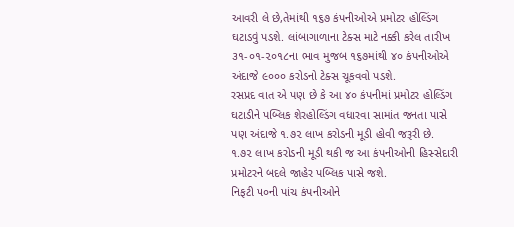આવરી લે છે,તેમાંથી ૧૬૭ કંપનીઓએ પ્રમોટર હોલ્ડિંગ ઘટાડવું પડશે. લાંબાગાળાના ટેક્સ માટે નક્કી કરેલ તારીખ ૩૧-૦૧-૨૦૧૮ના ભાવ મુજબ ૧૬૭માંથી ૪૦ કંપનીઓએ અંદાજે ૯૦૦૦ કરોડનો ટેક્સ ચૂકવવો પડશે.
રસપ્રદ વાત એ પણ છે કે આ ૪૦ કંપનીમાં પ્રમોટર હોલ્ડિંગ ઘટાડીને પબ્લિક શેરહોલ્ડિંગ વધારવા સામાંત જનતા પાસે પણ અંદાજે ૧.૭૨ લાખ કરોડની મૂડી હોવી જરૂરી છે.
૧.૭૨ લાખ કરોડની મૂડી થકી જ આ કંપનીઓની હિસ્સેદારી પ્રમોટરને બદલે જાહેર પબ્લિક પાસે જશે.
નિફટી ૫૦ની પાંચ કંપનીઓને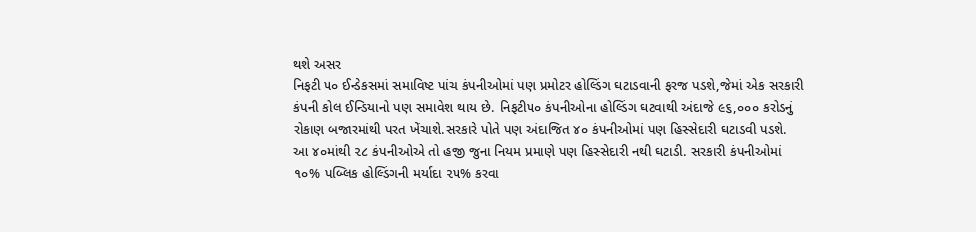થશે અસર
નિફટી ૫૦ ઈન્ડેકસમાં સમાવિષ્ટ પાંચ કંપનીઓમાં પણ પ્રમોટર હોલ્ડિંગ ઘટાડવાની ફરજ પડશે,જેમાં એક સરકારી કંપની કોલ ઈન્ડિયાનો પણ સમાવેશ થાય છે. નિફટી૫૦ કંપનીઓના હોલ્ડિંગ ઘટવાથી અંદાજે ૯૬,૦૦૦ કરોડનું રોકાણ બજારમાંથી પરત ખેંચાશે.સરકારે પોતે પણ અંદાજિત ૪૦ કંપનીઓમાં પણ હિસ્સેદારી ઘટાડવી પડશે. આ ૪૦માંથી ૨૮ કંપનીઓએ તો હજી જુના નિયમ પ્રમાણે પણ હિસ્સેદારી નથી ઘટાડી. સરકારી કંપનીઓમાં ૧૦% પબ્લિક હોલ્ડિંગની મર્યાદા ૨૫% કરવા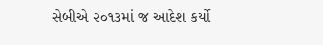સેબીએ ૨૦૧૩માં જ આદેશ કર્યો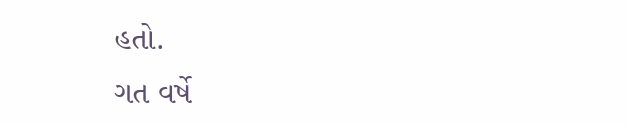હતો.
ગત વર્ષે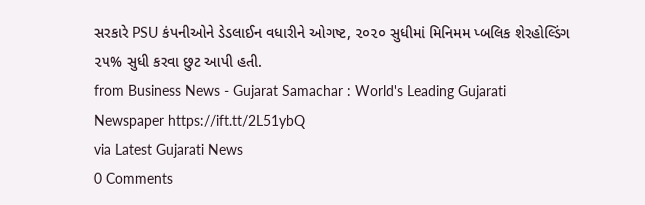સરકારે PSU કંપનીઓને ડેડલાઈન વધારીને ઓગષ્ટ, ૨૦૨૦ સુધીમાં મિનિમમ પ્બલિક શેરહોલ્ડિંગ ૨૫% સુધી કરવા છુટ આપી હતી.
from Business News - Gujarat Samachar : World's Leading Gujarati Newspaper https://ift.tt/2L51ybQ
via Latest Gujarati News
0 Comments